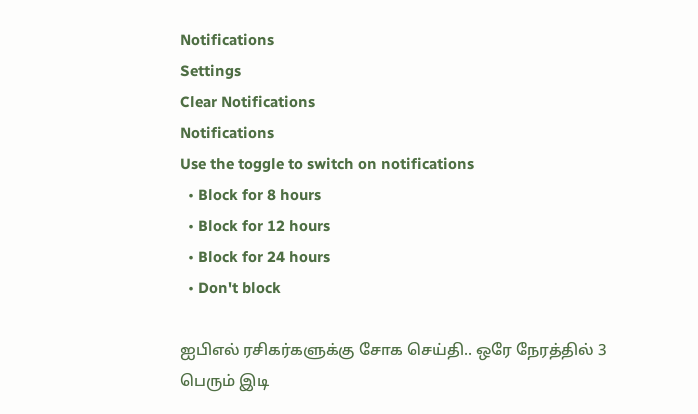Notifications
Settings
Clear Notifications
Notifications
Use the toggle to switch on notifications
  • Block for 8 hours
  • Block for 12 hours
  • Block for 24 hours
  • Don't block

ஐபிஎல் ரசிகர்களுக்கு சோக செய்தி.. ஒரே நேரத்தில் 3 பெரும் இடி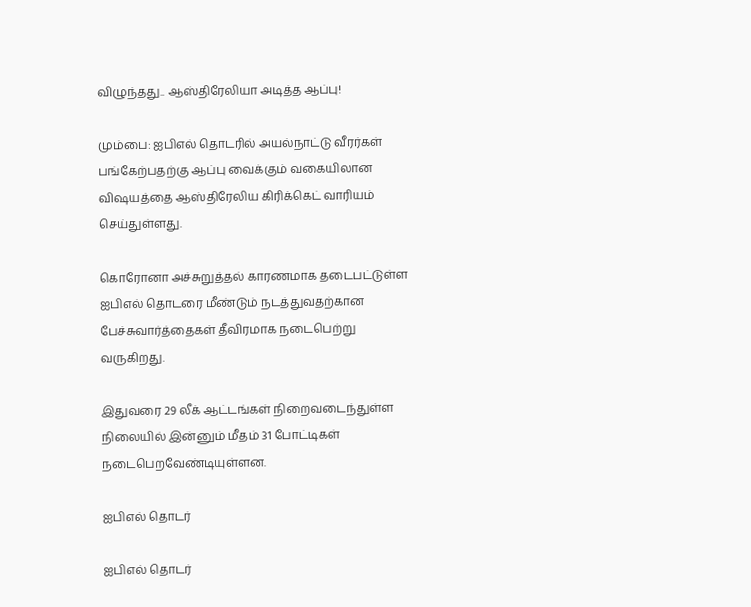விழுந்தது.. ஆஸ்திரேலியா அடித்த ஆப்பு!

மும்பை: ஐபிஎல் தொடரில் அயல்நாட்டு வீரர்கள் பங்கேற்பதற்கு ஆப்பு வைக்கும் வகையிலான விஷயத்தை ஆஸ்திரேலிய கிரிக்கெட் வாரியம் செய்துள்ளது.

கொரோனா அச்சுறுத்தல் காரணமாக தடைபட்டுள்ள ஐபிஎல் தொடரை மீண்டும் நடத்துவதற்கான பேச்சுவார்த்தைகள் தீவிரமாக நடைபெற்று வருகிறது.

இதுவரை 29 லீக் ஆட்டங்கள் நிறைவடைந்துள்ள நிலையில் இன்னும் மீதம் 31 போட்டிகள் நடைபெறவேண்டியுள்ளன.

ஐபிஎல் தொடர்

ஐபிஎல் தொடர்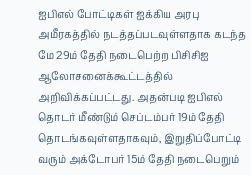ஐபிஎல் போட்டிகள் ஐக்கிய அரபு அமீரகத்தில் நடத்தப்படவுள்ளதாக கடந்த மே 29ம் தேதி நடைபெற்ற பிசிசிஐ ஆலோசனைக்கூட்டத்தில் அறிவிக்கப்பட்டது. அதன்படி ஐபிஎல் தொடர் மீண்டும் செப்டம்பர் 19ம் தேதி தொடங்கவுள்ளதாகவும், இறுதிப்போட்டி வரும் அக்டோபர் 15ம் தேதி நடைபெறும்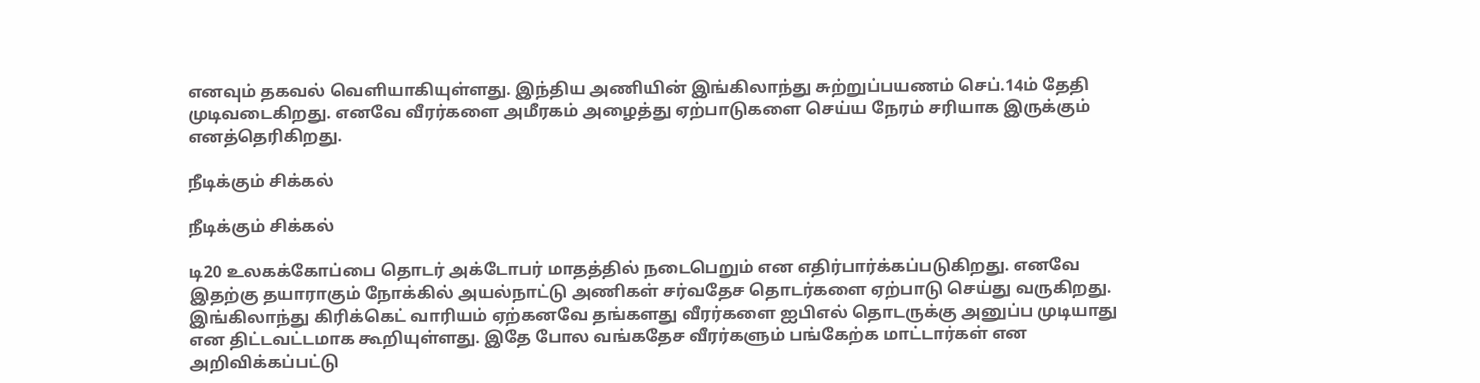எனவும் தகவல் வெளியாகியுள்ளது. இந்திய அணியின் இங்கிலாந்து சுற்றுப்பயணம் செப்.14ம் தேதி முடிவடைகிறது. எனவே வீரர்களை அமீரகம் அழைத்து ஏற்பாடுகளை செய்ய நேரம் சரியாக இருக்கும் எனத்தெரிகிறது.

நீடிக்கும் சிக்கல்

நீடிக்கும் சிக்கல்

டி20 உலகக்கோப்பை தொடர் அக்டோபர் மாதத்தில் நடைபெறும் என எதிர்பார்க்கப்படுகிறது. எனவே இதற்கு தயாராகும் நோக்கில் அயல்நாட்டு அணிகள் சர்வதேச தொடர்களை ஏற்பாடு செய்து வருகிறது. இங்கிலாந்து கிரிக்கெட் வாரியம் ஏற்கனவே தங்களது வீரர்களை ஐபிஎல் தொடருக்கு அனுப்ப முடியாது என திட்டவட்டமாக கூறியுள்ளது. இதே போல வங்கதேச வீரர்களும் பங்கேற்க மாட்டார்கள் என அறிவிக்கப்பட்டு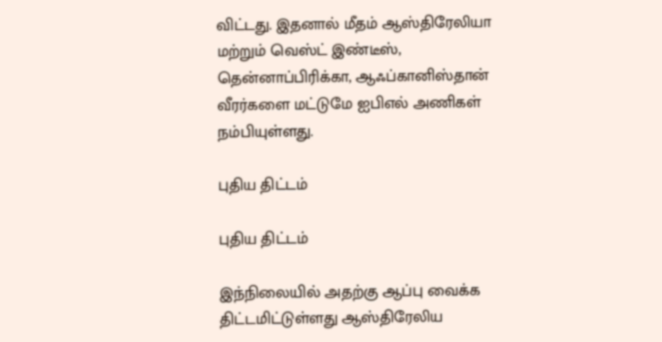விட்டது. இதனால் மீதம் ஆஸ்திரேலியா மற்றும் வெஸ்ட் இண்டீஸ், தென்னாப்பிரிக்கா, ஆஃப்கானிஸ்தான் வீரர்களை மட்டுமே ஐபிஎல் அணிகள் நம்பியுள்ளது.

புதிய திட்டம்

புதிய திட்டம்

இந்நிலையில் அதற்கு ஆப்பு வைக்க திட்டமிட்டுள்ளது ஆஸ்திரேலிய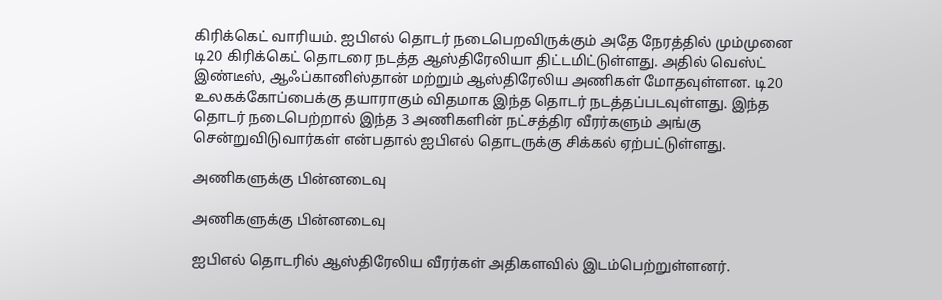கிரிக்கெட் வாரியம். ஐபிஎல் தொடர் நடைபெறவிருக்கும் அதே நேரத்தில் மும்முனை டி20 கிரிக்கெட் தொடரை நடத்த ஆஸ்திரேலியா திட்டமிட்டுள்ளது. அதில் வெஸ்ட் இண்டீஸ், ஆஃப்கானிஸ்தான் மற்றும் ஆஸ்திரேலிய அணிகள் மோதவுள்ளன. டி20 உலகக்கோப்பைக்கு தயாராகும் விதமாக இந்த தொடர் நடத்தப்படவுள்ளது. இந்த தொடர் நடைபெற்றால் இந்த 3 அணிகளின் நட்சத்திர வீரர்களும் அங்கு சென்றுவிடுவார்கள் என்பதால் ஐபிஎல் தொடருக்கு சிக்கல் ஏற்பட்டுள்ளது.

அணிகளுக்கு பின்னடைவு

அணிகளுக்கு பின்னடைவு

ஐபிஎல் தொடரில் ஆஸ்திரேலிய வீரர்கள் அதிகளவில் இடம்பெற்றுள்ளனர்.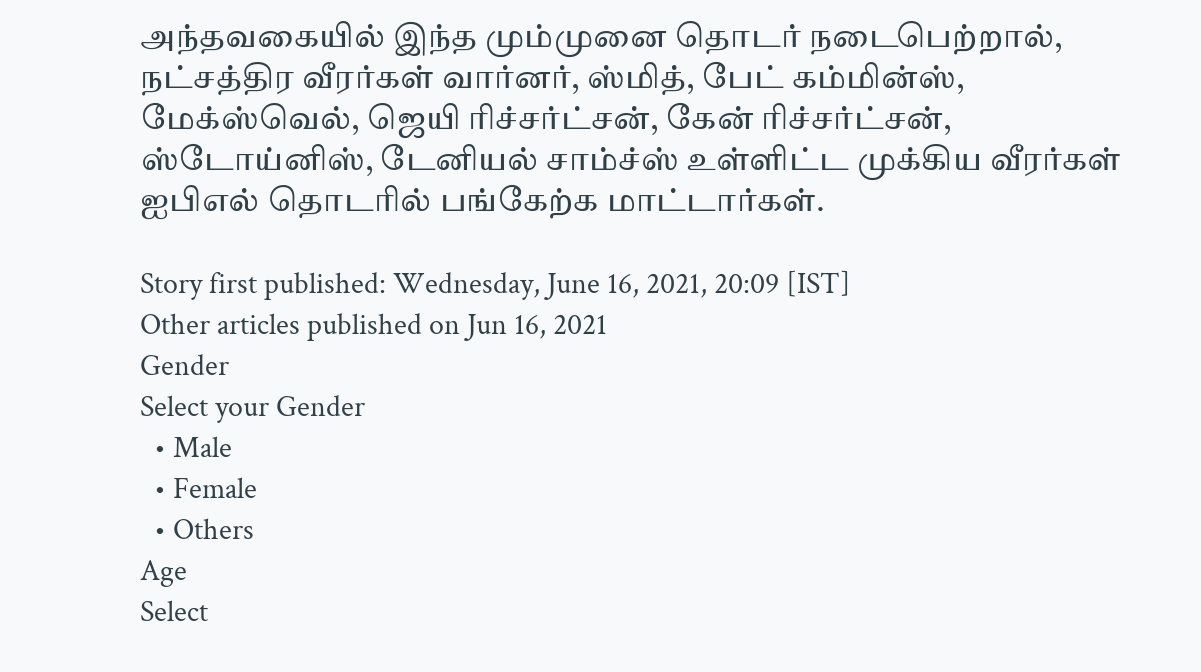அந்தவகையில் இந்த மும்முனை தொடர் நடைபெற்றால், நட்சத்திர வீரர்கள் வார்னர், ஸ்மித், பேட் கம்மின்ஸ், மேக்ஸ்வெல், ஜெயி ரிச்சர்ட்சன், கேன் ரிச்சர்ட்சன், ஸ்டோய்னிஸ், டேனியல் சாம்ச்ஸ் உள்ளிட்ட முக்கிய வீரர்கள் ஐபிஎல் தொடரில் பங்கேற்க மாட்டார்கள்.

Story first published: Wednesday, June 16, 2021, 20:09 [IST]
Other articles published on Jun 16, 2021
Gender
Select your Gender
  • Male
  • Female
  • Others
Age
Select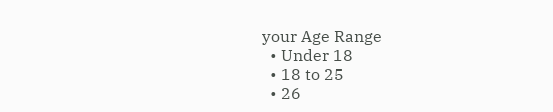your Age Range
  • Under 18
  • 18 to 25
  • 26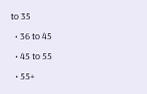to 35
  • 36 to 45
  • 45 to 55
  • 55+